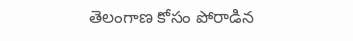తెలంగాణ కోసం పోరాడిన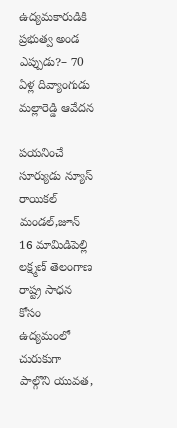ఉద్యమకారుడికి ప్రభుత్వ అండ ఎప్పుడు?– 70 ఏళ్ల దివ్యాంగుడు మల్లారెడ్డి ఆవేదన

పయనించే సూర్యుడు న్యూస్ రాయికల్ మండల్,జూన్ 16 మామిడిపెల్లి లక్ష్మణ్ తెలంగాణ రాష్ట్ర సాధన కోసం ఉద్యమంలో చురుకుగా పాల్గొని యువత,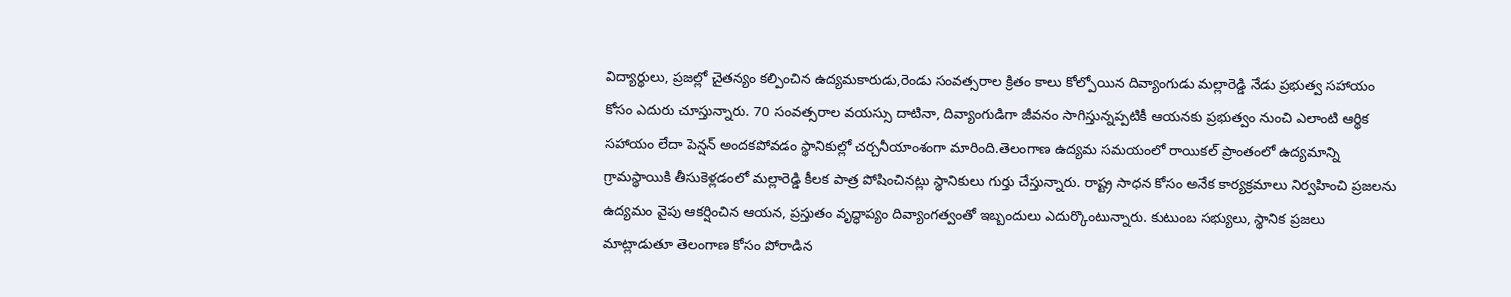విద్యార్థులు, ప్రజల్లో చైతన్యం కల్పించిన ఉద్యమకారుడు,రెండు సంవత్సరాల క్రితం కాలు కోల్పోయిన దివ్యాంగుడు మల్లారెడ్డి నేడు ప్రభుత్వ సహాయం కోసం ఎదురు చూస్తున్నారు. 70 సంవత్సరాల వయస్సు దాటినా, దివ్యాంగుడిగా జీవనం సాగిస్తున్నప్పటికీ ఆయనకు ప్రభుత్వం నుంచి ఎలాంటి ఆర్థిక సహాయం లేదా పెన్షన్ అందకపోవడం స్థానికుల్లో చర్చనీయాంశంగా మారింది.తెలంగాణ ఉద్యమ సమయంలో రాయికల్ ప్రాంతంలో ఉద్యమాన్ని గ్రామస్థాయికి తీసుకెళ్లడంలో మల్లారెడ్డి కీలక పాత్ర పోషించినట్లు స్థానికులు గుర్తు చేస్తున్నారు. రాష్ట్ర సాధన కోసం అనేక కార్యక్రమాలు నిర్వహించి ప్రజలను ఉద్యమం వైపు ఆకర్షించిన ఆయన, ప్రస్తుతం వృద్ధాప్యం దివ్యాంగత్వంతో ఇబ్బందులు ఎదుర్కొంటున్నారు. కుటుంబ సభ్యులు, స్థానిక ప్రజలు మాట్లాడుతూ తెలంగాణ కోసం పోరాడిన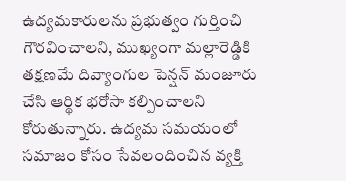ఉద్యమకారులను ప్రభుత్వం గుర్తించి గౌరవించాలని, ముఖ్యంగా మల్లారెడ్డికి తక్షణమే దివ్యాంగుల పెన్షన్ మంజూరు చేసి ఆర్థిక భరోసా కల్పించాలని కోరుతున్నారు. ఉద్యమ సమయంలో సమాజం కోసం సేవలందించిన వ్యక్తి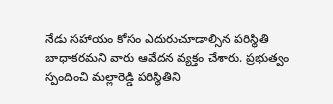నేడు సహాయం కోసం ఎదురుచూడాల్సిన పరిస్థితి బాధాకరమని వారు ఆవేదన వ్యక్తం చేశారు. ప్రభుత్వం స్పందించి మల్లారెడ్డి పరిస్థితిని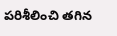పరిశీలించి తగిన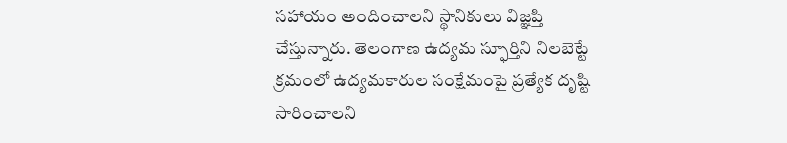సహాయం అందించాలని స్థానికులు విజ్ఞప్తి చేస్తున్నారు. తెలంగాణ ఉద్యమ స్ఫూర్తిని నిలబెట్టే క్రమంలో ఉద్యమకారుల సంక్షేమంపై ప్రత్యేక దృష్టి సారించాలని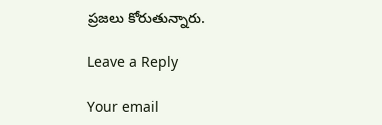ప్రజలు కోరుతున్నారు.

Leave a Reply

Your email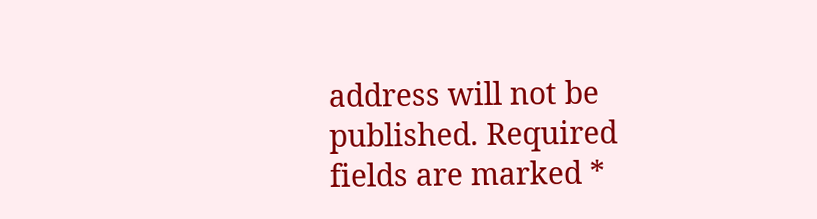address will not be published. Required fields are marked *